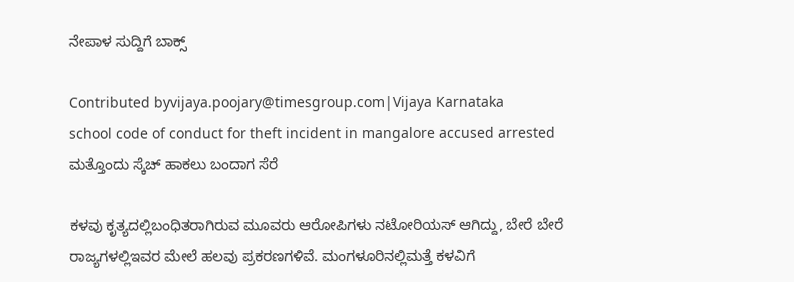ನೇಪಾಳ ಸುದ್ದಿಗೆ ಬಾಕ್ಸ್

Contributed byvijaya.poojary@timesgroup.com|Vijaya Karnataka
school code of conduct for theft incident in mangalore accused arrested
ಮತ್ತೊಂದು ಸ್ಕೆಚ್ ಹಾಕಲು ಬಂದಾಗ ಸೆರೆ

ಕಳವು ಕೃತ್ಯದಲ್ಲಿಬಂಧಿತರಾಗಿರುವ ಮೂವರು ಆರೋಪಿಗಳು ನಟೋರಿಯಸ್ ಆಗಿದ್ದು, ಬೇರೆ ಬೇರೆ ರಾಜ್ಯಗಳಲ್ಲಿಇವರ ಮೇಲೆ ಹಲವು ಪ್ರಕರಣಗಳಿವೆ. ಮಂಗಳೂರಿನಲ್ಲಿಮತ್ತೆ ಕಳವಿಗೆ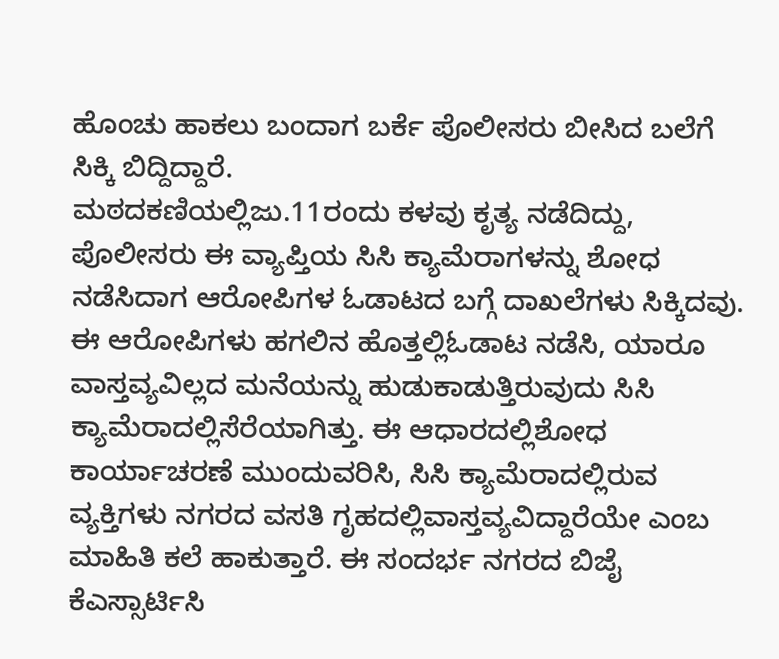ಹೊಂಚು ಹಾಕಲು ಬಂದಾಗ ಬರ್ಕೆ ಪೊಲೀಸರು ಬೀಸಿದ ಬಲೆಗೆ ಸಿಕ್ಕಿ ಬಿದ್ದಿದ್ದಾರೆ.
ಮಠದಕಣಿಯಲ್ಲಿಜು.11ರಂದು ಕಳವು ಕೃತ್ಯ ನಡೆದಿದ್ದು, ಪೊಲೀಸರು ಈ ವ್ಯಾಪ್ತಿಯ ಸಿಸಿ ಕ್ಯಾಮೆರಾಗಳನ್ನು ಶೋಧ ನಡೆಸಿದಾಗ ಆರೋಪಿಗಳ ಓಡಾಟದ ಬಗ್ಗೆ ದಾಖಲೆಗಳು ಸಿಕ್ಕಿದವು. ಈ ಆರೋಪಿಗಳು ಹಗಲಿನ ಹೊತ್ತಲ್ಲಿಓಡಾಟ ನಡೆಸಿ, ಯಾರೂ ವಾಸ್ತವ್ಯವಿಲ್ಲದ ಮನೆಯನ್ನು ಹುಡುಕಾಡುತ್ತಿರುವುದು ಸಿಸಿ ಕ್ಯಾಮೆರಾದಲ್ಲಿಸೆರೆಯಾಗಿತ್ತು. ಈ ಆಧಾರದಲ್ಲಿಶೋಧ ಕಾರ್ಯಾಚರಣೆ ಮುಂದುವರಿಸಿ, ಸಿಸಿ ಕ್ಯಾಮೆರಾದಲ್ಲಿರುವ ವ್ಯಕ್ತಿಗಳು ನಗರದ ವಸತಿ ಗೃಹದಲ್ಲಿವಾಸ್ತವ್ಯವಿದ್ದಾರೆಯೇ ಎಂಬ ಮಾಹಿತಿ ಕಲೆ ಹಾಕುತ್ತಾರೆ. ಈ ಸಂದರ್ಭ ನಗರದ ಬಿಜೈ ಕೆಎಸ್ಸಾರ್ಟಿಸಿ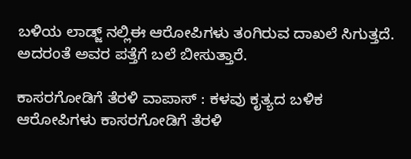ಬಳಿಯ ಲಾಡ್ಜ್ ನಲ್ಲಿಈ ಆರೋಪಿಗಳು ತಂಗಿರುವ ದಾಖಲೆ ಸಿಗುತ್ತದೆ. ಅದರಂತೆ ಅವರ ಪತ್ತೆಗೆ ಬಲೆ ಬೀಸುತ್ತಾರೆ.

ಕಾಸರಗೋಡಿಗೆ ತೆರಳಿ ವಾಪಾಸ್ : ಕಳವು ಕೃತ್ಯದ ಬಳಿಕ ಆರೋಪಿಗಳು ಕಾಸರಗೋಡಿಗೆ ತೆರಳಿ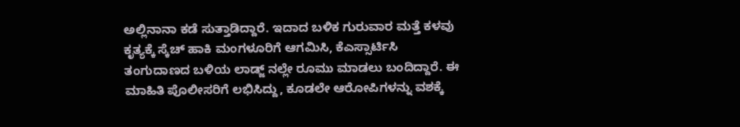ಅಲ್ಲಿನಾನಾ ಕಡೆ ಸುತ್ತಾಡಿದ್ದಾರೆ. ಇದಾದ ಬಳಿಕ ಗುರುವಾರ ಮತ್ತೆ ಕಳವು ಕೃತ್ಯಕ್ಕೆ ಸ್ಕೆಚ್ ಹಾಕಿ ಮಂಗಳೂರಿಗೆ ಆಗಮಿಸಿ, ಕೆಎಸ್ಸಾರ್ಟಿಸಿ ತಂಗುದಾಣದ ಬಳಿಯ ಲಾಡ್ಜ್ ನಲ್ಲೇ ರೂಮು ಮಾಡಲು ಬಂದಿದ್ದಾರೆ. ಈ ಮಾಹಿತಿ ಪೊಲೀಸರಿಗೆ ಲಭಿಸಿದ್ದು, ಕೂಡಲೇ ಆರೋಪಿಗಳನ್ನು ವಶಕ್ಕೆ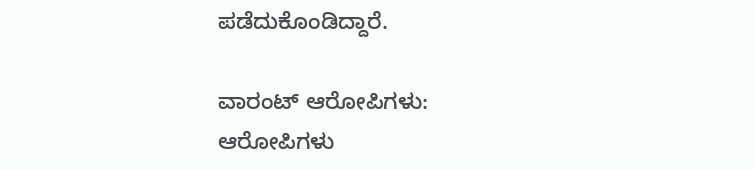ಪಡೆದುಕೊಂಡಿದ್ದಾರೆ.

ವಾರಂಟ್ ಆರೋಪಿಗಳು: ಆರೋಪಿಗಳು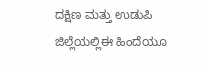ದಕ್ಷಿಣ ಮತ್ತು ಉಡುಪಿ ಜಿಲ್ಲೆಯಲ್ಲಿಈ ಹಿಂದೆಯೂ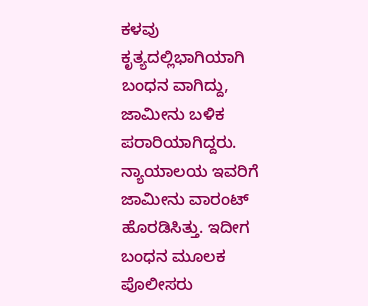ಕಳವು ಕೃತ್ಯದಲ್ಲಿಭಾಗಿಯಾಗಿ ಬಂಧನ ವಾಗಿದ್ದು, ಜಾಮೀನು ಬಳಿಕ ಪರಾರಿಯಾಗಿದ್ದರು. ನ್ಯಾಯಾಲಯ ಇವರಿಗೆ ಜಾಮೀನು ವಾರಂಟ್ ಹೊರಡಿಸಿತ್ತು. ಇದೀಗ ಬಂಧನ ಮೂಲಕ ಪೊಲೀಸರು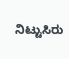ನಿಟ್ಟುಸಿರು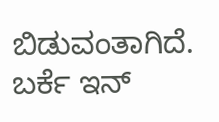ಬಿಡುವಂತಾಗಿದೆ. ಬರ್ಕೆ ಇನ್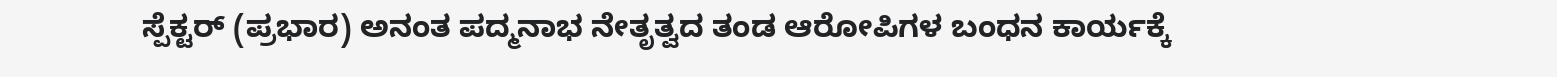ಸ್ಪೆಕ್ಟರ್ (ಪ್ರಭಾರ) ಅನಂತ ಪದ್ಮನಾಭ ನೇತೃತ್ವದ ತಂಡ ಆರೋಪಿಗಳ ಬಂಧನ ಕಾರ್ಯಕ್ಕೆ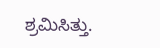ಶ್ರಮಿಸಿತ್ತು.